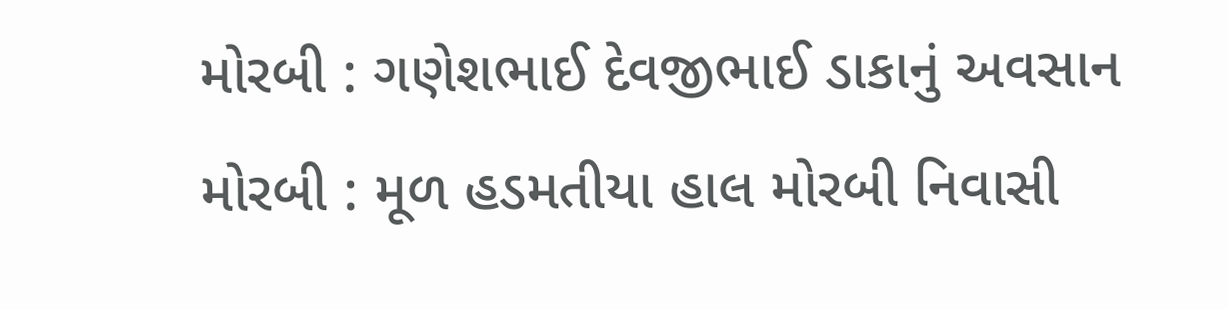મોરબી : ગણેશભાઈ દેવજીભાઈ ડાકાનું અવસાન મોરબી : મૂળ હડમતીયા હાલ મોરબી નિવાસી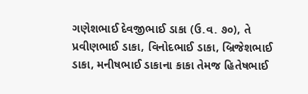ગણેશભાઈ દેવજીભાઈ ડાકા (ઉ.વ. ૭૦), તે પ્રવીણભાઈ ડાકા, વિનોદભાઈ ડાકા, બ્રિજેશભાઈ ડાકા, મનીષભાઈ ડાકાના કાકા તેમજ હિતેષભાઈ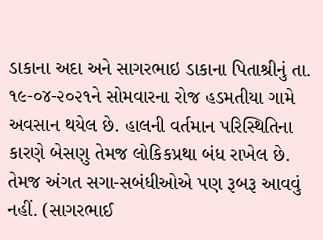ડાકાના અદા અને સાગરભાઇ ડાકાના પિતાશ્રીનું તા. ૧૯-૦૪-૨૦૨૧ને સોમવારના રોજ હડમતીયા ગામે અવસાન થયેલ છે. હાલની વર્તમાન પરિસ્થિતિના કારણે બેસણુ તેમજ લોકિકપ્રથા બંધ રાખેલ છે. તેમજ અંગત સગા-સબંધીઓએ પણ રૂબરૂ આવવું નહીં. (સાગરભાઈ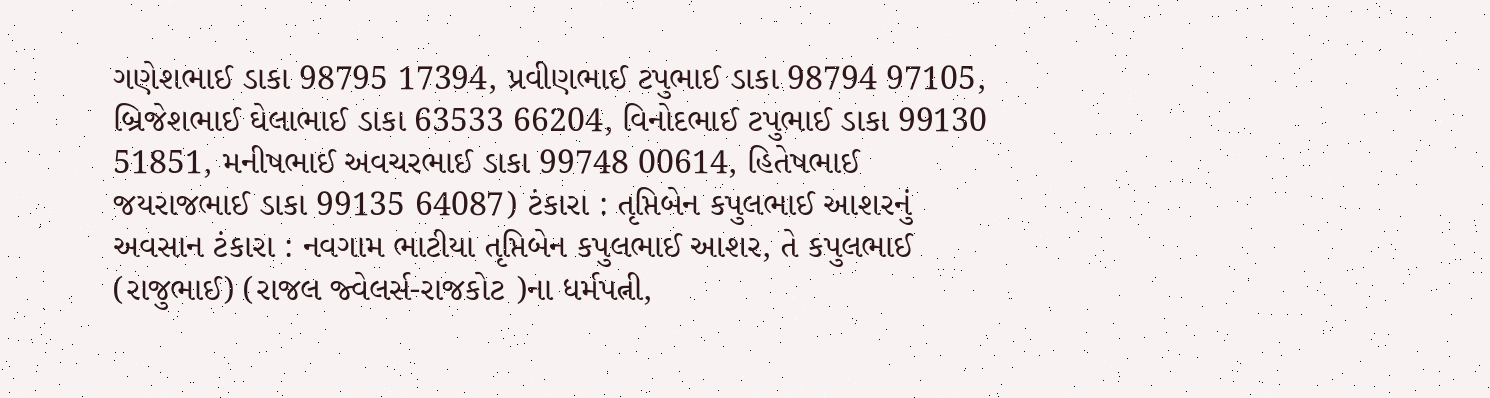ગણેશભાઈ ડાકા 98795 17394, પ્રવીણભાઈ ટપુભાઈ ડાકા 98794 97105, બ્રિજેશભાઈ ઘેલાભાઈ ડાકા 63533 66204, વિનોદભાઈ ટપુભાઈ ડાકા 99130 51851, મનીષભાઈ અવચરભાઈ ડાકા 99748 00614, હિતેષભાઈ જયરાજભાઈ ડાકા 99135 64087) ટંકારા : તૃપ્તિબેન કપુલભાઈ આશરનું અવસાન ટંકારા : નવગામ ભાટીયા તૃપ્તિબેન કપુલભાઈ આશર, તે કપુલભાઈ (રાજુભાઈ) (રાજલ જ્વેલર્સ-રાજકોટ )ના ધર્મપત્ની,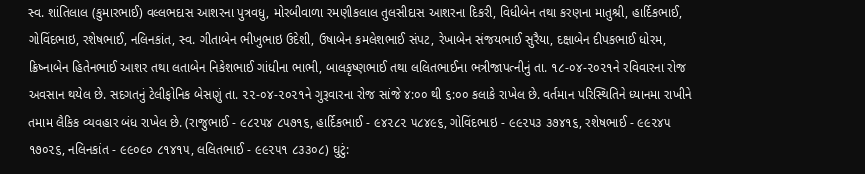સ્વ. શાંતિલાલ (કુમારભાઈ) વલ્લભદાસ આશરના પુત્રવધુ, મોરબીવાળા રમણીકલાલ તુલસીદાસ આશરના દિકરી, વિધીબેન તથા કરણના માતુશ્રી, હાર્દિકભાઈ, ગોવિંદભાઇ, રશેષભાઈ, નલિનકાંત, સ્વ. ગીતાબેન ભીખુભાઇ ઉદેશી, ઉષાબેન કમલેશભાઈ સંપટ, રેખાબેન સંજયભાઈ સુરૈયા, દક્ષાબેન દીપકભાઈ ધોરમ, ક્રિષ્નાબેન હિતેનભાઈ આશર તથા લતાબેન નિકેશભાઈ ગાંધીના ભાભી, બાલકૃષ્ણભાઈ તથા લલિતભાઈના ભત્રીજાપત્નીનું તા. ૧૮-૦૪-૨૦૨૧ને રવિવારના રોજ અવસાન થયેલ છે. સદગતનું ટેલીફોનિક બેસણું તા. ૨૨-૦૪-૨૦૨૧ને ગુરૂવારના રોજ સાંજે ૪:૦૦ થી ૬:૦૦ કલાકે રાખેલ છે. વર્તમાન પરિસ્થિતિને ધ્યાનમા રાખીને તમામ લૈકિક વ્યવહાર બંધ રાખેલ છે. (રાજુભાઈ - ૯૮૨૫૪ ૮૫૭૧૬, હાર્દિકભાઈ - ૯૪૨૮૨ ૫૮૪૯૬, ગોવિંદભાઇ - ૯૯૨૫૩ ૩૭૪૧૬, રશેષભાઈ - ૯૯૨૪૫ ૧૭૦૨૬, નલિનકાંત - ૯૯૦૯૦ ૮૧૪૧૫, લલિતભાઈ - ૯૯૨૫૧ ૮૩૩૦૮) ઘુટું: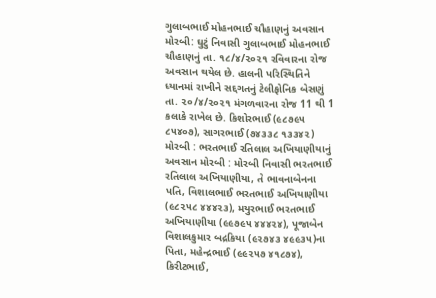ગુલાબભાઈ મોહનભાઈ ચૌહાણનું અવસાન મોરબી: ઘુટું નિવાસી ગુલાબભાઈ મોહનભાઈ ચૌહાણનું તા. ૧૮/૪/૨૦૨૧ રવિવારના રોજ અવસાન થયેલ છે. હાલની પરિસ્થિતિને ધ્યાનમાં રાખીને સદ્દગતનું ટેલીફોનિક બેસણું તા. ૨૦/૪/૨૦૨૧ મંગળવારના રોજ 11 થી 1 કલાકે રાખેલ છે. કિશોરભાઈ (૯૮૭૯૫ ૮૫૪૦૭), સાગરભાઈ (૭૪૩૩૮ ૧૩૩૪૨) મોરબી : ભરતભાઈ રતિલાલ અખિયાણીયાનું અવસાન મોરબી : મોરબી નિવાસી ભરતભાઈ રતિલાલ અખિયાણીયા, તે ભાવનાબેનના પતિ, વિશાલભાઈ ભરતભાઈ અખિયાણીયા (૯૮૨૫૮ ૪૪૪૨૩), મયુરભાઈ ભરતભાઈ અખિયાણીયા (૯૯૭૯૫ ૪૪૪૨૪), પૂજાબેન વિશાલકુમાર બદ્રકિયા (૯૨૭૪૩ ૪૯૯૩૫)ના પિતા, મહેન્દ્રભાઈ (૯૯૨૫૭ ૪૧૮૭૪), કિરીટભાઈ,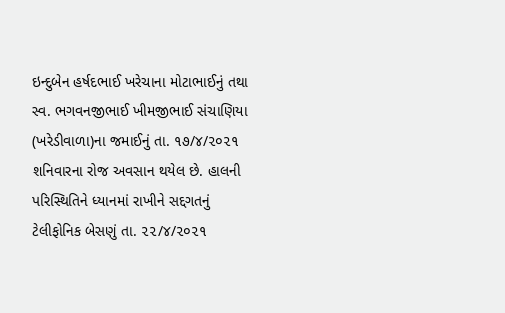ઇન્દુબેન હર્ષદભાઈ ખરેચાના મોટાભાઈનું તથા સ્વ. ભગવનજીભાઈ ખીમજીભાઈ સંચાણિયા (ખરેડીવાળા)ના જમાઈનું તા. ૧૭/૪/૨૦૨૧ શનિવારના રોજ અવસાન થયેલ છે. હાલની પરિસ્થિતિને ધ્યાનમાં રાખીને સદ્દગતનું ટેલીફોનિક બેસણું તા. ૨૨/૪/૨૦૨૧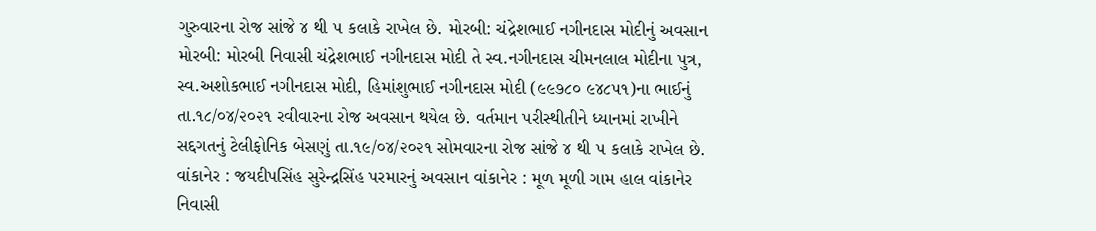ગુરુવારના રોજ સાંજે ૪ થી ૫ કલાકે રાખેલ છે. મોરબી: ચંદ્રેશભાઈ નગીનદાસ મોદીનું અવસાન મોરબી: મોરબી નિવાસી ચંદ્રેશભાઈ નગીનદાસ મોદી તે સ્વ.નગીનદાસ ચીમનલાલ મોદીના પુત્ર, સ્વ.અશોકભાઈ નગીનદાસ મોદી, હિમાંશુભાઈ નગીનદાસ મોદી (૯૯૭૮૦ ૯૪૮૫૧)ના ભાઈનું તા.૧૮/૦૪/૨૦૨૧ રવીવારના રોજ અવસાન થયેલ છે. વર્તમાન પરીસ્થીતીને ધ્યાનમાં રાખીને સદ્દગતનું ટેલીફોનિક બેસણું તા.૧૯/૦૪/૨૦૨૧ સોમવારના રોજ સાંજે ૪ થી ૫ કલાકે રાખેલ છે. વાંકાનેર : જયદીપસિંહ સુરેન્દ્રસિંહ પરમારનું અવસાન વાંકાનેર : મૂળ મૂળી ગામ હાલ વાંકાનેર નિવાસી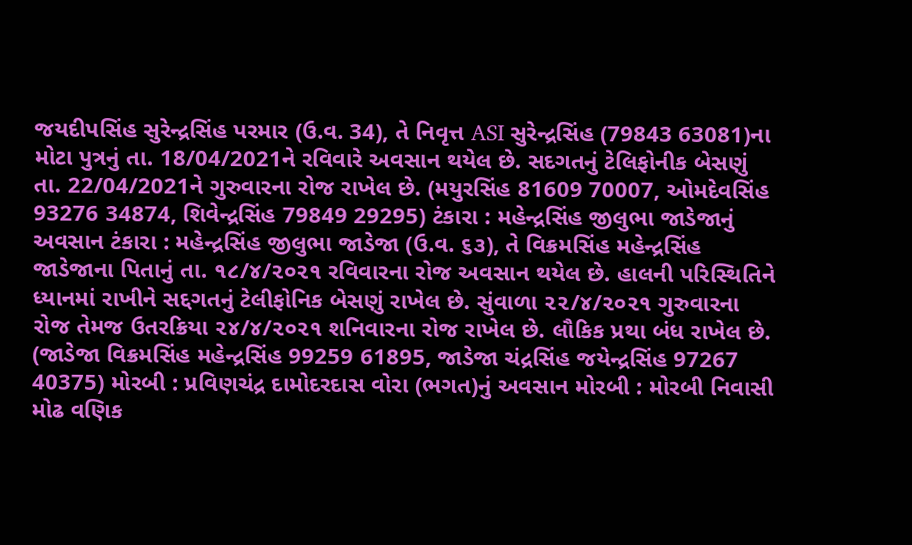જયદીપસિંહ સુરેન્દ્રસિંહ પરમાર (ઉ.વ. 34), તે નિવૃત્ત ASI સુરેન્દ્રસિંહ (79843 63081)ના મોટા પુત્રનું તા. 18/04/2021ને રવિવારે અવસાન થયેલ છે. સદગતનું ટેલિફોનીક બેસણું તા. 22/04/2021ને ગુરુવારના રોજ રાખેલ છે. (મયુરસિંહ 81609 70007, ઓમદેવસિંહ 93276 34874, શિવેન્દ્રસિંહ 79849 29295) ટંકારા : મહેન્દ્રસિંહ જીલુભા જાડેજાનું અવસાન ટંકારા : મહેન્દ્રસિંહ જીલુભા જાડેજા (ઉ.વ. ૬૩), તે વિક્રમસિંહ મહેન્દ્રસિંહ જાડેજાના પિતાનું તા. ૧૮/૪/૨૦૨૧ રવિવારના રોજ અવસાન થયેલ છે. હાલની પરિસ્થિતિને ધ્યાનમાં રાખીને સદ્દગતનું ટેલીફોનિક બેસણું રાખેલ છે. સુંવાળા ૨૨/૪/૨૦૨૧ ગુરુવારના રોજ તેમજ ઉતરક્રિયા ૨૪/૪/૨૦૨૧ શનિવારના રોજ રાખેલ છે. લૌકિક પ્રથા બંધ રાખેલ છે. (જાડેજા વિક્રમસિંહ મહેન્દ્રસિંહ 99259 61895, જાડેજા ચંદ્રસિંહ જયેન્દ્રસિંહ 97267 40375) મોરબી : પ્રવિણચંદ્ર દામોદરદાસ વોરા (ભગત)નું અવસાન મોરબી : મોરબી નિવાસી મોઢ વણિક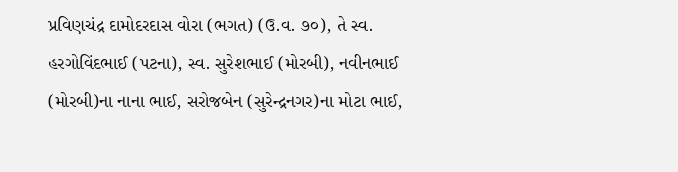પ્રવિણચંદ્ર દામોદરદાસ વોરા (ભગત) (ઉ.વ. ૭૦), તે સ્વ. હરગોવિંદભાઈ (પટના), સ્વ. સુરેશભાઈ (મોરબી), નવીનભાઈ (મોરબી)ના નાના ભાઈ, સરોજબેન (સુરેન્દ્રનગર)ના મોટા ભાઈ,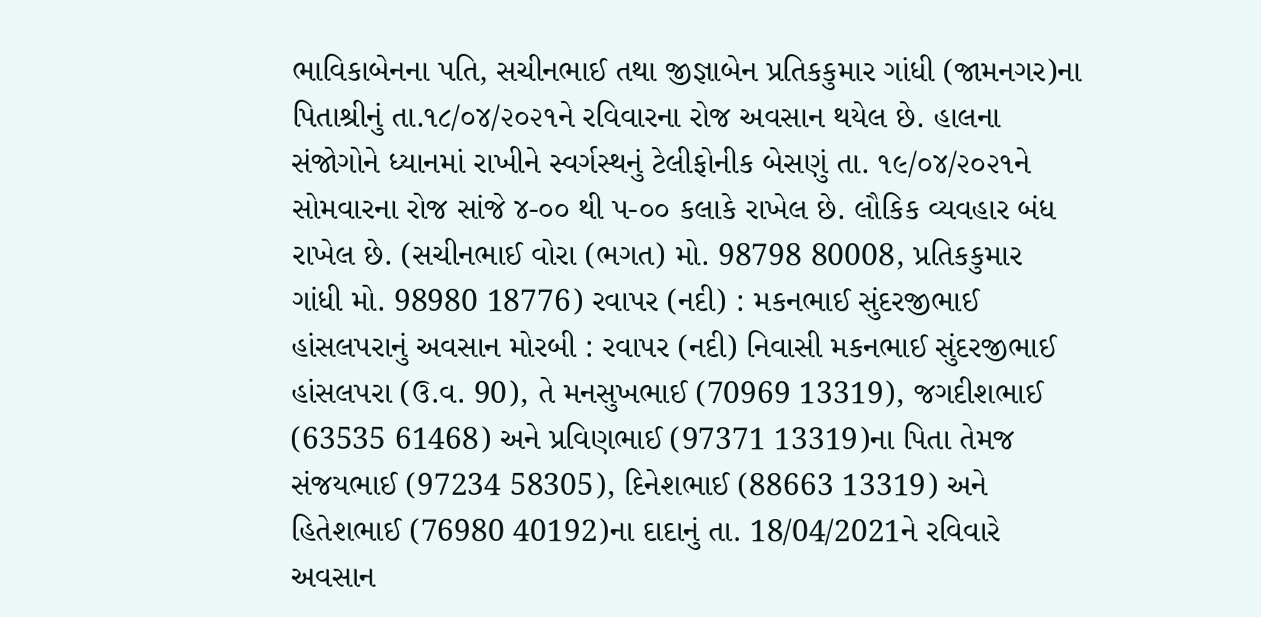ભાવિકાબેનના પતિ, સચીનભાઈ તથા જીજ્ઞાબેન પ્રતિકકુમાર ગાંધી (જામનગર)ના પિતાશ્રીનું તા.૧૮/૦૪/૨૦૨૧ને રવિવારના રોજ અવસાન થયેલ છે. હાલના સંજોગોને ધ્યાનમાં રાખીને સ્વર્ગસ્થનું ટેલીફોનીક બેસણું તા. ૧૯/૦૪/૨૦૨૧ને સોમવારના રોજ સાંજે ૪-૦૦ થી પ-૦૦ કલાકે રાખેલ છે. લૌકિક વ્યવહાર બંધ રાખેલ છે. (સચીનભાઈ વોરા (ભગત) મો. 98798 80008, પ્રતિકકુમાર ગાંધી મો. 98980 18776) રવાપર (નદી) : મકનભાઈ સુંદરજીભાઈ હાંસલપરાનું અવસાન મોરબી : રવાપર (નદી) નિવાસી મકનભાઈ સુંદરજીભાઈ હાંસલપરા (ઉ.વ. 90), તે મનસુખભાઈ (70969 13319), જગદીશભાઈ (63535 61468) અને પ્રવિણભાઈ (97371 13319)ના પિતા તેમજ સંજયભાઈ (97234 58305), દિનેશભાઈ (88663 13319) અને હિતેશભાઈ (76980 40192)ના દાદાનું તા. 18/04/2021ને રવિવારે અવસાન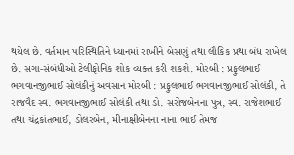થયેલ છે. વર્તમાન પરિસ્થિતિને ધ્યાનમાં રાખીને બેસણું તથા લૌકિક પ્રથા બંધ રાખેલ છે. સગા-સંબંધીઓ ટેલીફોનિક શોક વ્યક્ત કરી શકશે. મોરબી : પ્રફુલભાઈ ભગવાનજીભાઈ સોલંકીનું અવસાન મોરબી : પ્રફુલભાઈ ભગવાનજીભાઈ સોલંકી, તે રાજવૈદ સ્વ. ભગવાનજીભાઈ સોલંકી તથા ડો. સરોજબેનના પુત્ર, સ્વ. રાજેશભાઈ તથા ચંદ્રકાંતભાઈ, ડોલરબેન, મીનાક્ષીબેનના નાના ભાઈ તેમજ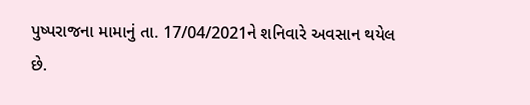પુષ્પરાજના મામાનું તા. 17/04/2021ને શનિવારે અવસાન થયેલ છે.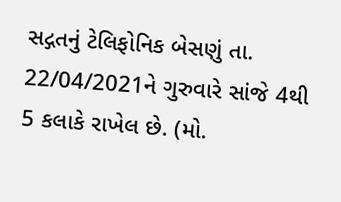સદ્ગતનું ટેલિફોનિક બેસણું તા. 22/04/2021ને ગુરુવારે સાંજે 4થી 5 કલાકે રાખેલ છે. (મો.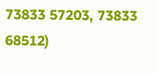73833 57203, 73833 68512)